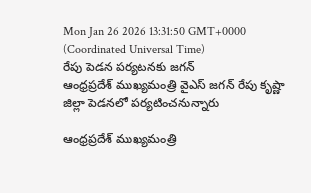Mon Jan 26 2026 13:31:50 GMT+0000 (Coordinated Universal Time)
రేపు పెడన పర్యటనకు జగన్
ఆంధ్రప్రదేశ్ ముఖ్యమంత్రి వైఎస్ జగన్ రేపు కృష్ణా జిల్లా పెడనలో పర్యటించనున్నారు

ఆంధ్రప్రదేశ్ ముఖ్యమంత్రి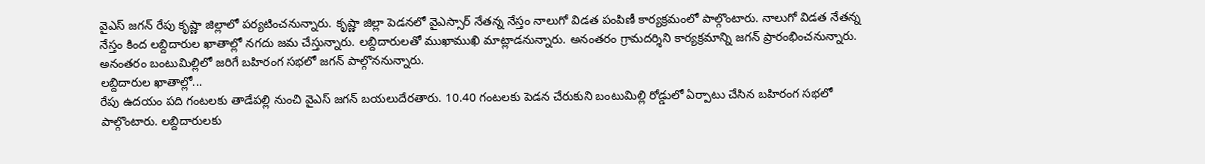వైఎస్ జగన్ రేపు కృష్ణా జిల్లాలో పర్యటించనున్నారు. కృష్ణా జిల్లా పెడనలో వైఎస్సార్ నేతన్న నేస్తం నాలుగో విడత పంపిణీ కార్యక్రమంలో పాల్గొంటారు. నాలుగో విడత నేతన్న నేస్తం కింద లబ్దిదారుల ఖాతాల్లో నగదు జమ చేస్తున్నారు. లబ్దిదారులతో ముఖాముఖి మాట్లాడనున్నారు. అనంతరం గ్రామదర్శిని కార్యక్రమాన్ని జగన్ ప్రారంభించనున్నారు. అనంతరం బంటుమిల్లిలో జరిగే బహిరంగ సభలో జగన్ పాల్గొననున్నారు.
లబ్దిదారుల ఖాతాల్లో...
రేపు ఉదయం పది గంటలకు తాడేపల్లి నుంచి వైఎస్ జగన్ బయలుదేరతారు. 10.40 గంటలకు పెడన చేరుకుని బంటుమిల్లి రోడ్డులో ఏర్పాటు చేసిన బహిరంగ సభలో పాల్గొంటారు. లబ్దిదారులకు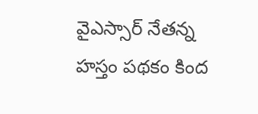వైఎస్సార్ నేతన్న హస్తం పథకం కింద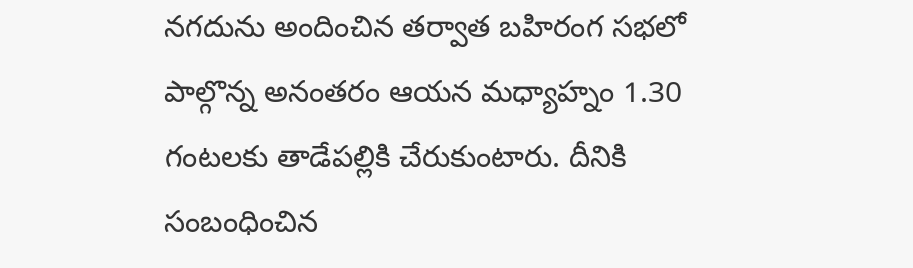నగదును అందించిన తర్వాత బహిరంగ సభలో పాల్గొన్న అనంతరం ఆయన మధ్యాహ్నం 1.30 గంటలకు తాడేపల్లికి చేరుకుంటారు. దీనికి సంబంధించిన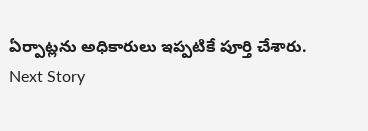ఏర్పాట్లను అధికారులు ఇప్పటికే పూర్తి చేశారు.
Next Story